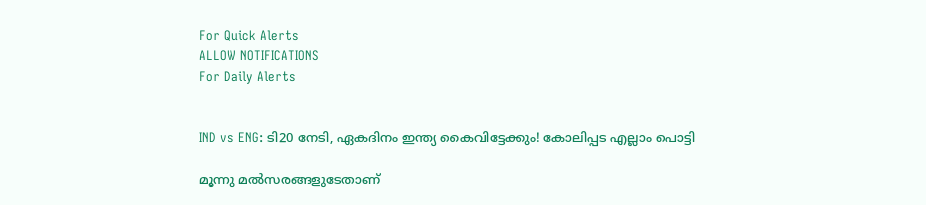For Quick Alerts
ALLOW NOTIFICATIONS
For Daily Alerts


IND vs ENG: ടി20 നേടി, ഏകദിനം ഇന്ത്യ കൈവിട്ടേക്കും! കോലിപ്പട എല്ലാം പൊട്ടി

മൂന്നു മല്‍സരങ്ങളുടേതാണ്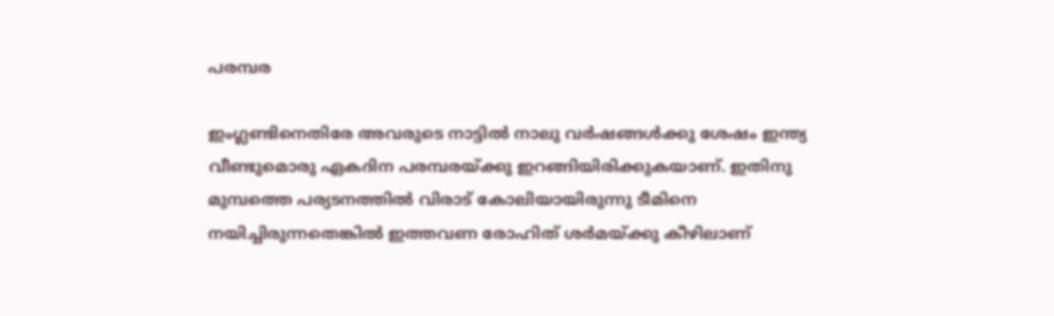പരമ്പര

ഇംഗ്ലണ്ടിനെതിരേ അവരുടെ നാട്ടില്‍ നാലു വര്‍ഷങ്ങള്‍ക്കു ശേഷം ഇന്ത്യ വീണ്ടുമൊരു ഏകദിന പരമ്പരയ്ക്കു ഇറങ്ങിയിരിക്കുകയാണ്. ഇതിനു മുമ്പത്തെ പര്യടനത്തില്‍ വിരാട് കോലിയായിരുന്നു ടീമിനെ നയിച്ചിരുന്നതെങ്കില്‍ ഇത്തവണ രോഹിത് ശര്‍മയ്ക്കു കീഴിലാണ്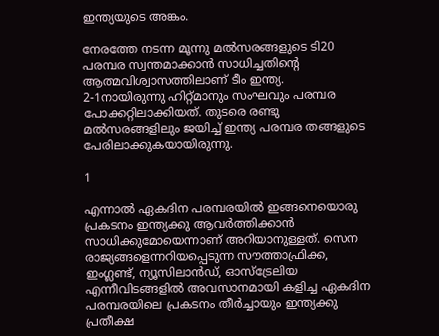ഇന്ത്യയുടെ അങ്കം.

നേരത്തേ നടന്ന മൂന്നു മല്‍സരങ്ങളുടെ ടി20 പരമ്പര സ്വന്തമാക്കാന്‍ സാധിച്ചതിന്റെ ആത്മവിശ്വാസത്തിലാണ് ടീം ഇന്ത്യ. 2-1നായിരുന്നു ഹിറ്റ്മാനും സംഘവും പരമ്പര പോക്കറ്റിലാക്കിയത്. തുടരെ രണ്ടു മല്‍സരങ്ങളിലും ജയിച്ച് ഇന്ത്യ പരമ്പര തങ്ങളുടെ പേരിലാക്കുകയായിരുന്നു.

1

എന്നാല്‍ ഏകദിന പരമ്പരയില്‍ ഇങ്ങനെയൊരു പ്രകടനം ഇന്ത്യക്കു ആവര്‍ത്തിക്കാന്‍ സാധിക്കുമോയെന്നാണ് അറിയാനുള്ളത്. സെന രാജ്യങ്ങളെന്നറിയപ്പെടുന്ന സൗത്താഫ്രിക്ക, ഇംഗ്ലണ്ട്, ന്യൂസിലാന്‍ഡ്, ഓസ്‌ട്രേലിയ എന്നീവിടങ്ങളില്‍ അവസാനമായി കളിച്ച ഏകദിന പരമ്പരയിലെ പ്രകടനം തീര്‍ച്ചായും ഇന്ത്യക്കു പ്രതീക്ഷ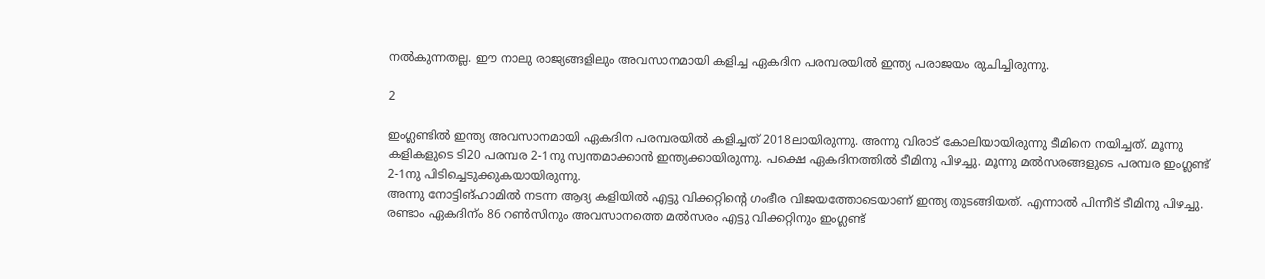നല്‍കുന്നതല്ല. ഈ നാലു രാജ്യങ്ങളിലും അവസാനമായി കളിച്ച ഏകദിന പരമ്പരയില്‍ ഇന്ത്യ പരാജയം രുചിച്ചിരുന്നു.

2

ഇംഗ്ലണ്ടില്‍ ഇന്ത്യ അവസാനമായി ഏകദിന പരമ്പരയില്‍ കളിച്ചത് 2018ലായിരുന്നു. അന്നു വിരാട് കോലിയായിരുന്നു ടീമിനെ നയിച്ചത്. മൂന്നു കളികളുടെ ടി20 പരമ്പര 2-1നു സ്വന്തമാക്കാന്‍ ഇന്ത്യക്കായിരുന്നു. പക്ഷെ ഏകദിനത്തില്‍ ടീമിനു പിഴച്ചു. മൂന്നു മല്‍സരങ്ങളുടെ പരമ്പര ഇംഗ്ലണ്ട് 2-1നു പിടിച്ചെടുക്കുകയായിരുന്നു.
അന്നു നോട്ടിങ്ഹാമില്‍ നടന്ന ആദ്യ കളിയില്‍ എട്ടു വിക്കറ്റിന്റെ ഗംഭീര വിജയത്തോടെയാണ് ഇന്ത്യ തുടങ്ങിയത്. എന്നാല്‍ പിന്നീട് ടീമിനു പിഴച്ചു. രണ്ടാം ഏകദിന്ം 86 റണ്‍സിനും അവസാനത്തെ മല്‍സരം എട്ടു വിക്കറ്റിനും ഇംഗ്ലണ്ട്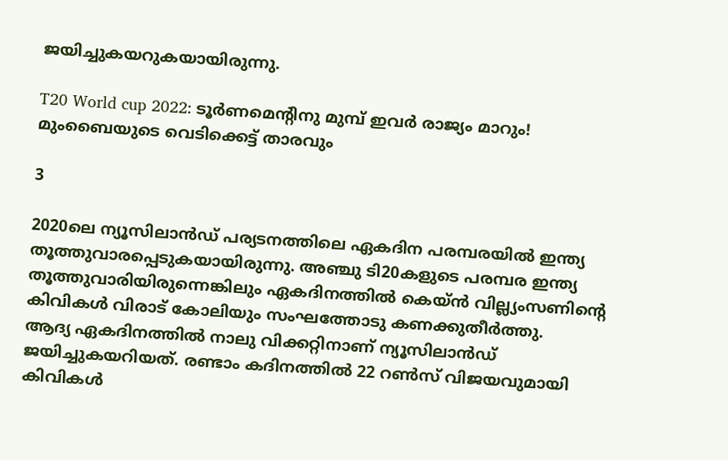ജയിച്ചുകയറുകയായിരുന്നു.

T20 World cup 2022: ടൂര്‍ണമെന്റിനു മുമ്പ് ഇവര്‍ രാജ്യം മാറും! മുംബൈയുടെ വെടിക്കെട്ട് താരവും

3

2020ലെ ന്യൂസിലാന്‍ഡ് പര്യടനത്തിലെ ഏകദിന പരമ്പരയില്‍ ഇന്ത്യ തൂത്തുവാരപ്പെടുകയായിരുന്നു. അഞ്ചു ടി20കളുടെ പരമ്പര ഇന്ത്യ തൂത്തുവാരിയിരുന്നെങ്കിലും ഏകദിനത്തില്‍ കെയ്ന്‍ വില്ല്യംസണിന്റെ കിവികള്‍ വിരാട് കോലിയും സംഘത്തോടു കണക്കുതീര്‍ത്തു.
ആദ്യ ഏകദിനത്തില്‍ നാലു വിക്കറ്റിനാണ് ന്യൂസിലാന്‍ഡ് ജയിച്ചുകയറിയത്. രണ്ടാം കദിനത്തില്‍ 22 റണ്‍സ് വിജയവുമായി കിവികള്‍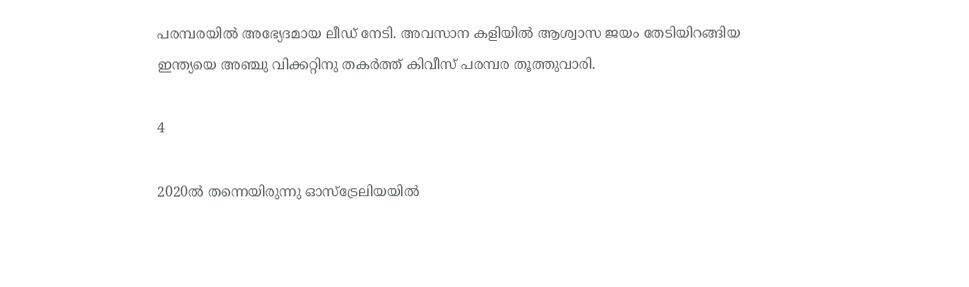പരമ്പരയില്‍ അഭ്യേദമായ ലീഡ് നേടി. അവസാന കളിയില്‍ ആശ്വാസ ജയം തേടിയിറങ്ങിയ ഇന്ത്യയെ അഞ്ചു വിക്കറ്റിനു തകര്‍ത്ത് കിവീസ് പരമ്പര തൂത്തുവാരി.

4

2020ല്‍ തന്നെയിരുന്നു ഓസ്‌ട്രേലിയയില്‍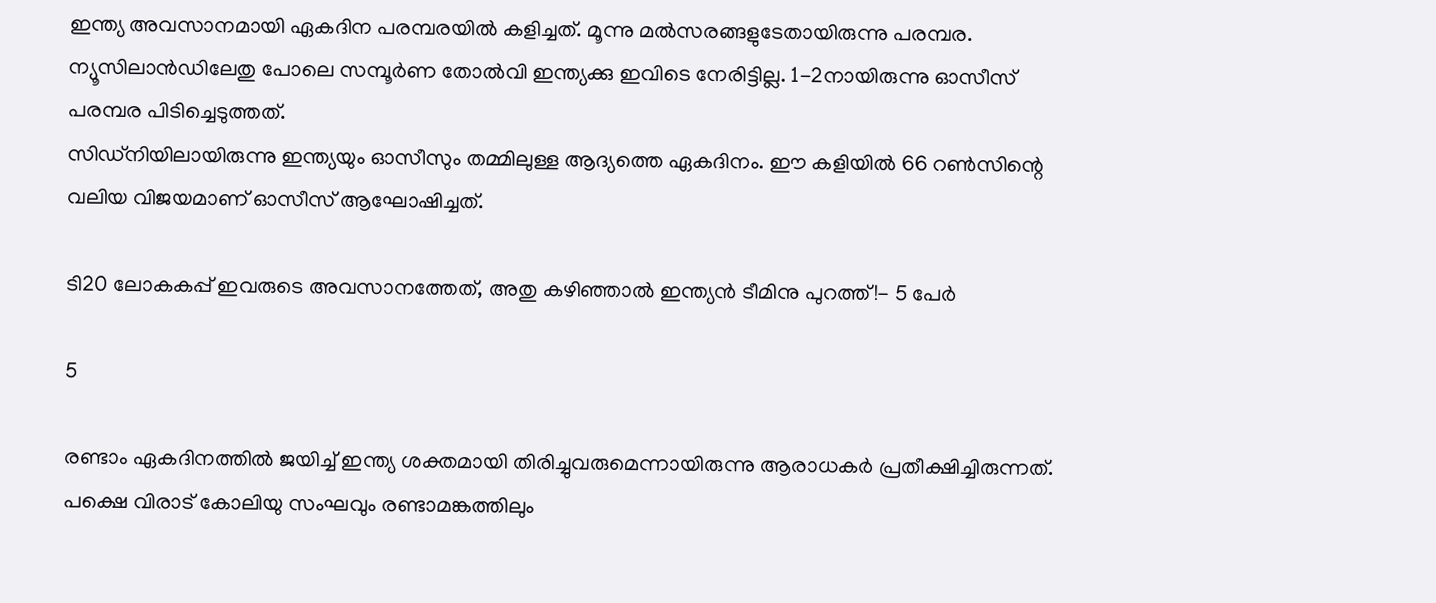ഇന്ത്യ അവസാനമായി ഏകദിന പരമ്പരയില്‍ കളിച്ചത്. മൂന്നു മല്‍സരങ്ങളുടേതായിരുന്നു പരമ്പര. ന്യൂസിലാന്‍ഡിലേതു പോലെ സമ്പൂര്‍ണ തോല്‍വി ഇന്ത്യക്കു ഇവിടെ നേരിട്ടില്ല. 1-2നായിരുന്നു ഓസീസ് പരമ്പര പിടിച്ചെടുത്തത്.
സിഡ്‌നിയിലായിരുന്നു ഇന്ത്യയും ഓസീസും തമ്മിലുള്ള ആദ്യത്തെ ഏകദിനം. ഈ കളിയില്‍ 66 റണ്‍സിന്റെ വലിയ വിജയമാണ് ഓസീസ് ആഘോഷിച്ചത്.

ടി20 ലോകകപ്പ് ഇവരുടെ അവസാനത്തേത്, അതു കഴിഞ്ഞാല്‍ ഇന്ത്യന്‍ ടീമിനു പുറത്ത്!- 5 പേര്‍

5

രണ്ടാം ഏകദിനത്തില്‍ ജയിച്ച് ഇന്ത്യ ശക്തമായി തിരിച്ചുവരുമെന്നായിരുന്നു ആരാധകര്‍ പ്രതീക്ഷിച്ചിരുന്നത്. പക്ഷെ വിരാട് കോലിയു സംഘവും രണ്ടാമങ്കത്തിലും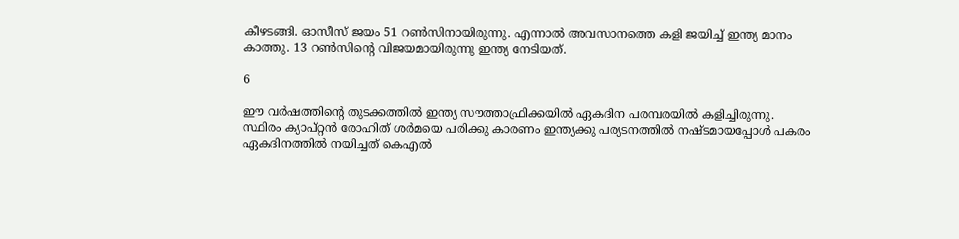കീഴടങ്ങി. ഓസീസ് ജയം 51 റണ്‍സിനായിരുന്നു. എന്നാല്‍ അവസാനത്തെ കളി ജയിച്ച് ഇന്ത്യ മാനം കാത്തു. 13 റണ്‍സിന്റെ വിജയമായിരുന്നു ഇന്ത്യ നേടിയത്.

6

ഈ വര്‍ഷത്തിന്റെ തുടക്കത്തില്‍ ഇന്ത്യ സൗത്താഫ്രിക്കയില്‍ ഏകദിന പരമ്പരയില്‍ കളിച്ചിരുന്നു. സ്ഥിരം ക്യാപ്റ്റന്‍ രോഹിത് ശര്‍മയെ പരിക്കു കാരണം ഇന്ത്യക്കു പര്യടനത്തില്‍ നഷ്ടമായപ്പോള്‍ പകരം ഏകദിനത്തില്‍ നയിച്ചത് കെഎല്‍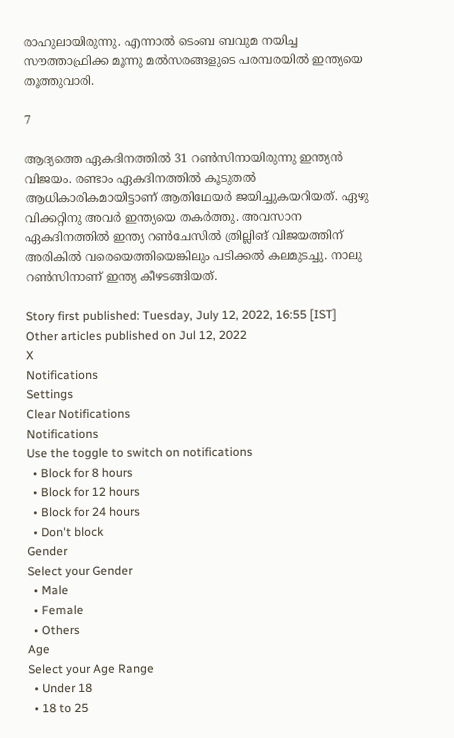രാഹുലായിരുന്നു. എന്നാല്‍ ടെംബ ബവുമ നയിച്ച സൗത്താഫ്രിക്ക മൂന്നു മല്‍സരങ്ങളുടെ പരമ്പരയില്‍ ഇന്ത്യയെ തൂത്തുവാരി.

7

ആദ്യത്തെ ഏകദിനത്തില്‍ 31 റണ്‍സിനായിരുന്നു ഇന്ത്യന്‍ വിജയം. രണ്ടാം ഏകദിനത്തില്‍ കൂടുതല്‍ ആധികാരികമായിട്ടാണ് ആതിഥേയര്‍ ജയിച്ചുകയറിയത്. ഏഴു വിക്കറ്റിനു അവര്‍ ഇന്ത്യയെ തകര്‍ത്തു. അവസാന ഏകദിനത്തില്‍ ഇന്ത്യ റണ്‍ചേസില്‍ ത്രില്ലിങ് വിജയത്തിന് അരികില്‍ വരെയെത്തിയെങ്കിലും പടിക്കല്‍ കലമുടച്ചു. നാലു റണ്‍സിനാണ് ഇന്ത്യ കീഴടങ്ങിയത്.

Story first published: Tuesday, July 12, 2022, 16:55 [IST]
Other articles published on Jul 12, 2022
X
Notifications
Settings
Clear Notifications
Notifications
Use the toggle to switch on notifications
  • Block for 8 hours
  • Block for 12 hours
  • Block for 24 hours
  • Don't block
Gender
Select your Gender
  • Male
  • Female
  • Others
Age
Select your Age Range
  • Under 18
  • 18 to 25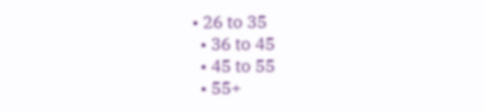• 26 to 35
  • 36 to 45
  • 45 to 55
  • 55+